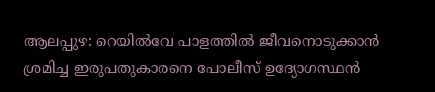ആലപ്പുഴ: റെയിൽവേ പാളത്തിൽ ജീവനൊടുക്കാൻ ശ്രമിച്ച ഇരുപതുകാരനെ പോലീസ് ഉദ്യോഗസ്ഥൻ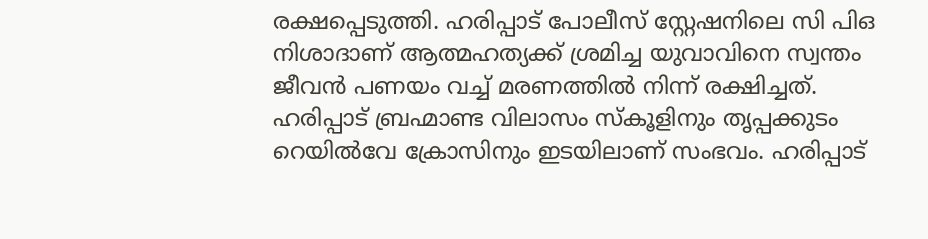രക്ഷപ്പെടുത്തി. ഹരിപ്പാട് പോലീസ് സ്റ്റേഷനിലെ സി പിഒ നിശാദാണ് ആത്മഹത്യക്ക് ശ്രമിച്ച യുവാവിനെ സ്വന്തം ജീവൻ പണയം വച്ച് മരണത്തിൽ നിന്ന് രക്ഷിച്ചത്. ഹരിപ്പാട് ബ്രഹ്മാണ്ട വിലാസം സ്കൂളിനും തൃപ്പക്കുടം റെയിൽവേ ക്രോസിനും ഇടയിലാണ് സംഭവം. ഹരിപ്പാട്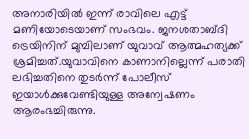അനാരിയിൽ ഇന്ന് രാവിലെ എട്ട് മണിയോടെയാണ് സംഭവം. ജനശതാബ്ദി ട്രെയിനിന് മുമ്പിലാണ് യുവാവ് ആത്മഹത്യക്ക് ശ്രമിച്ചത്.യുവാവിനെ കാണാനില്ലെന്ന് പരാതി ലഭിച്ചതിനെ തുടർന്ന് പോലീസ് ഇയാൾക്കുവേണ്ടിയുള്ള അന്വേഷണം ആരംഭച്ചിരുന്നു.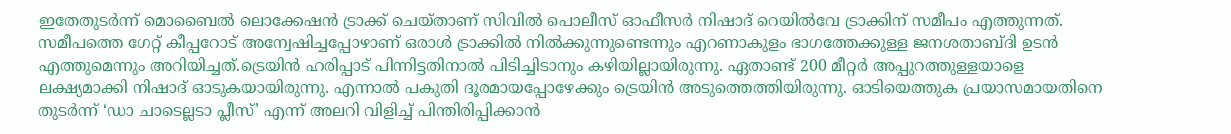ഇതേതുടർന്ന് മൊബൈൽ ലൊക്കേഷൻ ട്രാക്ക് ചെയ്താണ് സിവിൽ പൊലീസ് ഓഫീസർ നിഷാദ് റെയിൽവേ ട്രാക്കിന് സമീപം എത്തുന്നത്. സമീപത്തെ ഗേറ്റ് കീപ്പറോട് അന്വേഷിച്ചപ്പോഴാണ് ഒരാൾ ട്രാക്കിൽ നിൽക്കുന്നുണ്ടെന്നും എറണാകുളം ഭാഗത്തേക്കുള്ള ജനശതാബ്ദി ഉടൻ എത്തുമെന്നും അറിയിച്ചത്.ട്രെയിൻ ഹരിപ്പാട് പിന്നിട്ടതിനാൽ പിടിച്ചിടാനും കഴിയില്ലായിരുന്നു. ഏതാണ്ട് 200 മീറ്റർ അപ്പുറത്തുള്ളയാളെ ലക്ഷ്യമാക്കി നിഷാദ് ഓടുകയായിരുന്നു. എന്നാൽ പകുതി ദൂരമായപ്പോഴേക്കും ട്രെയിൻ അടുത്തെത്തിയിരുന്നു. ഓടിയെത്തുക പ്രയാസമായതിനെ തുടർന്ന് ‘ഡാ ചാടെല്ലടാ പ്ലീസ്’ എന്ന് അലറി വിളിച്ച് പിന്തിരിപ്പിക്കാൻ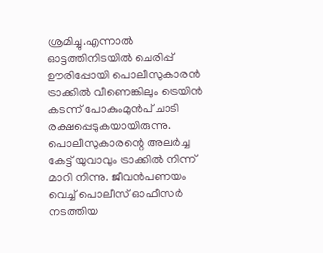ശ്രമിച്ചു.എന്നാൽ ഓട്ടത്തിനിടയിൽ ചെരിപ്പ് ഊരിപ്പോയി പൊലീസുകാരൻ ട്രാക്കിൽ വീണെങ്കിലും ട്രെയിൻ കടന്ന് പോകുംമുൻപ് ചാടി രക്ഷപ്പെടുകയായിരുന്നു. പൊലീസുകാരന്റെ അലർച്ച കേട്ട് യുവാവും ട്രാക്കിൽ നിന്ന് മാറി നിന്നു. ജീവൻപണയം വെച്ച് പൊലീസ് ഓഫീസർ നടത്തിയ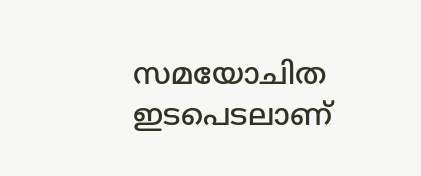സമയോചിത ഇടപെടലാണ്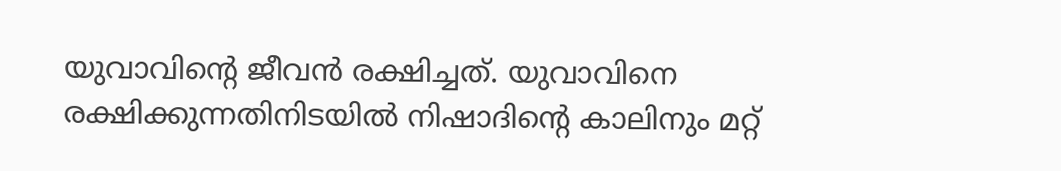യുവാവിന്റെ ജീവൻ രക്ഷിച്ചത്. യുവാവിനെ രക്ഷിക്കുന്നതിനിടയിൽ നിഷാദിന്റെ കാലിനും മറ്റ്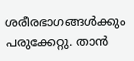ശരീരഭാഗങ്ങൾക്കും പരുക്കേറ്റു. താൻ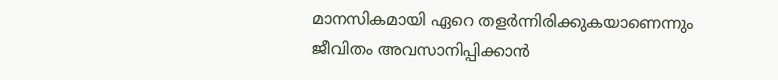മാനസികമായി ഏറെ തളർന്നിരിക്കുകയാണെന്നും ജീവിതം അവസാനിപ്പിക്കാൻ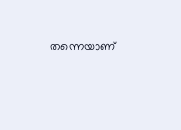തന്നെയാണ്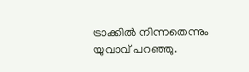ട്രാക്കിൽ നിന്നതെന്നും യുവാവ് പറഞ്ഞു.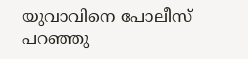യുവാവിനെ പോലീസ് പറഞ്ഞു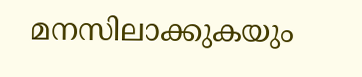മനസിലാക്കുകയും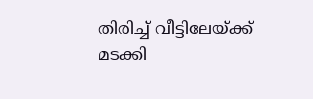തിരിച്ച് വീട്ടിലേയ്ക്ക് മടക്കി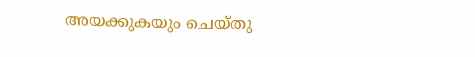അയക്കുകയും ചെയ്തു